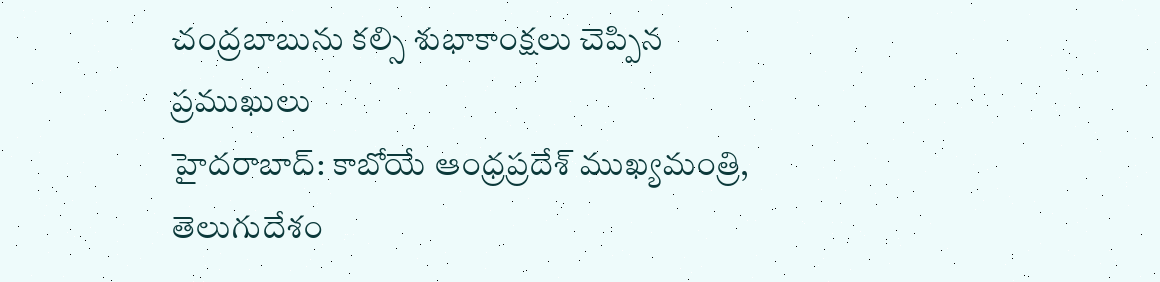చంద్రబాబును కల్సి శుభాకాంక్షలు చెప్పిన ప్రముఖులు
హైదరాబాద్: కాబోయే ఆంధ్రప్రదేశ్ ముఖ్యమంత్రి, తెలుగుదేశం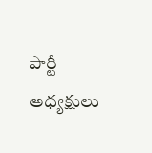పార్టీ అధ్యక్షులు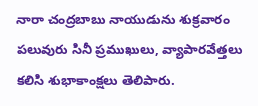నారా చంద్రబాబు నాయుడును శుక్రవారం పలువురు సినీ ప్రముఖులు, వ్యాపారవేత్తలు కలిసి శుభాకాంక్షలు తెలిపారు.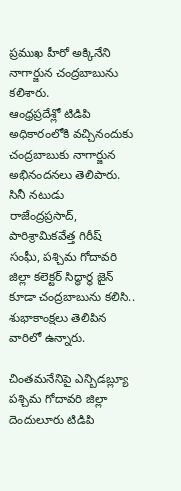ప్రముఖ హీరో అక్కినేని నాగార్జున చంద్రబాబును కలిశారు.
ఆంధ్రప్రదేశ్లో టిడిపి అధికారంలోకి వచ్చినందుకు చంద్రబాబుకు నాగార్జున అభినందనలు తెలిపారు. సినీ నటుడు రాజేంద్రప్రసాద్, పారిశ్రామికవేత్త గిరీష్ సంఘీ, పశ్చిమ గోదావరి జిల్లా కలెక్టర్ సిద్ధార్థ జైన్ కూడా చంద్రబాబును కలిసి.. శుభాకాంక్షలు తెలిపిన వారిలో ఉన్నారు.

చింతమనేనిపై ఎన్బిడబ్ల్యూ
పశ్చిమ గోదావరి జిల్లా దెందులూరు టిడిపి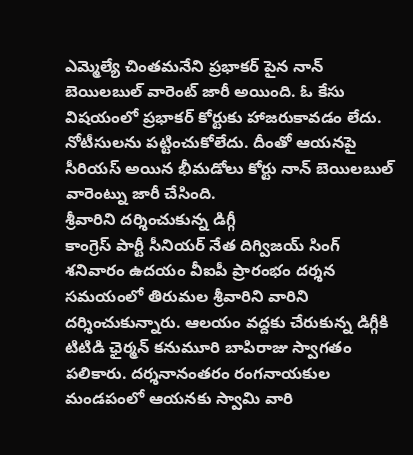ఎమ్మెల్యే చింతమనేని ప్రభాకర్ పైన నాన్ బెయిలబుల్ వారెంట్ జారీ అయింది. ఓ కేసు విషయంలో ప్రభాకర్ కోర్టుకు హాజరుకావడం లేదు. నోటీసులను పట్టించుకోలేదు. దీంతో ఆయనపై సీరియస్ అయిన భీమడోలు కోర్టు నాన్ బెయిలబుల్ వారెంట్ను జారీ చేసింది.
శ్రీవారిని దర్శించుకున్న డిగ్గీ
కాంగ్రెస్ పార్టీ సీనియర్ నేత దిగ్విజయ్ సింగ్ శనివారం ఉదయం వీఐపీ ప్రారంభం దర్శన సమయంలో తిరుమల శ్రీవారిని వారిని దర్శించుకున్నారు. ఆలయం వద్దకు చేరుకున్న డిగ్గీకి టిటిడి ఛైర్మన్ కనుమూరి బాపిరాజు స్వాగతం పలికారు. దర్శనానంతరం రంగనాయకుల మండపంలో ఆయనకు స్వామి వారి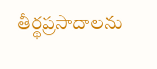తీర్థప్రసాదాలను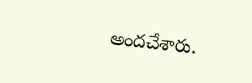అందచేశారు.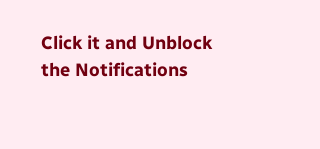Click it and Unblock the Notifications